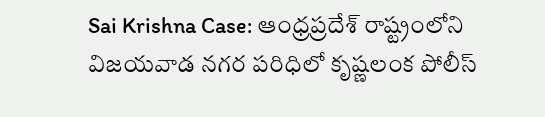Sai Krishna Case: ఆంధ్రప్రదేశ్ రాష్ట్రంలోని విజయవాడ నగర పరిధిలో కృష్ణలంక పోలీస్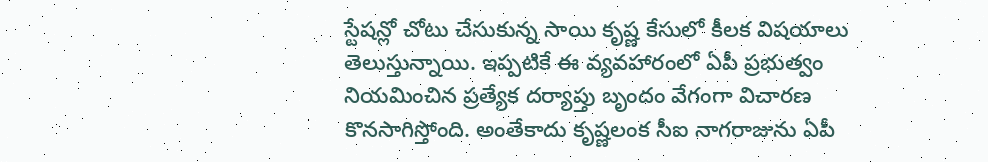స్టేషన్లో చోటు చేసుకున్న సాయి కృష్ణ కేసులో కీలక విషయాలు తెలుస్తున్నాయి. ఇప్పటికే ఈ వ్యవహారంలో ఏపీ ప్రభుత్వం నియమించిన ప్రత్యేక దర్యాప్తు బృందం వేగంగా విచారణ కొనసాగిస్తోంది. అంతేకాదు కృష్ణలంక సీఐ నాగరాజును ఏపీ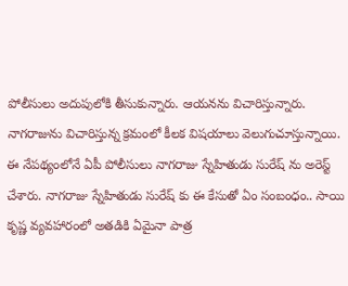పోలీసులు అదుపులోకి తీసుకున్నారు. ఆయనను విచారిస్తున్నారు.
నాగరాజును విచారిస్తున్న క్రమంలో కీలక విషయాలు వెలుగుచూస్తున్నాయి. ఈ నేపథ్యంలోనే ఏపీ పోలీసులు నాగరాజు స్నేహితుడు సురేష్ ను అరెస్ట్ చేశారు. నాగరాజు స్నేహితుడు సురేష్ కు ఈ కేసుతో ఏం సంబంధం.. సాయి కృష్ణ వ్యవహారంలో అతడికి ఏమైనా పాత్ర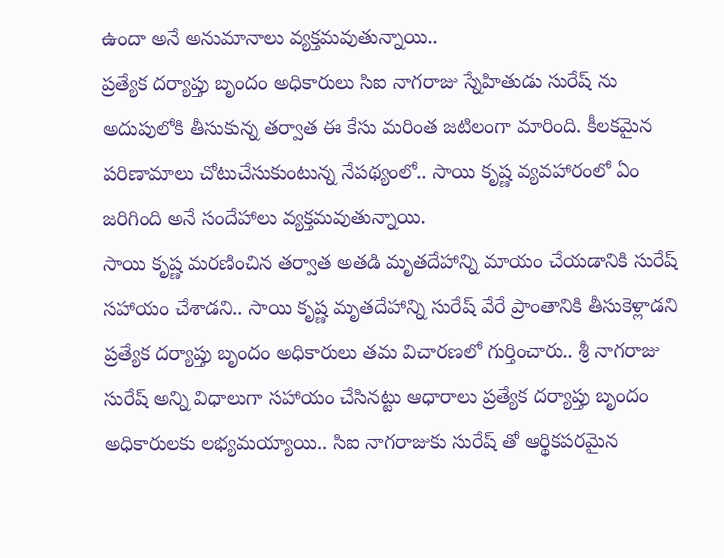ఉందా అనే అనుమానాలు వ్యక్తమవుతున్నాయి..
ప్రత్యేక దర్యాప్తు బృందం అధికారులు సిఐ నాగరాజు స్నేహితుడు సురేష్ ను అదుపులోకి తీసుకున్న తర్వాత ఈ కేసు మరింత జటిలంగా మారింది. కీలకమైన పరిణామాలు చోటుచేసుకుంటున్న నేపథ్యంలో.. సాయి కృష్ణ వ్యవహారంలో ఏం జరిగింది అనే సందేహాలు వ్యక్తమవుతున్నాయి.
సాయి కృష్ణ మరణించిన తర్వాత అతడి మృతదేహాన్ని మాయం చేయడానికి సురేష్ సహాయం చేశాడని.. సాయి కృష్ణ మృతదేహాన్ని సురేష్ వేరే ప్రాంతానికి తీసుకెళ్లాడని ప్రత్యేక దర్యాప్తు బృందం అధికారులు తమ విచారణలో గుర్తించారు.. శ్రీ నాగరాజు సురేష్ అన్ని విధాలుగా సహాయం చేసినట్టు ఆధారాలు ప్రత్యేక దర్యాప్తు బృందం అధికారులకు లభ్యమయ్యాయి.. సిఐ నాగరాజుకు సురేష్ తో ఆర్థికపరమైన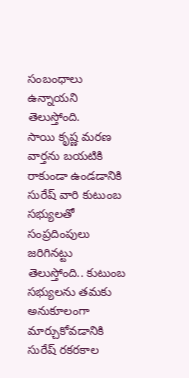సంబంధాలు ఉన్నాయని తెలుస్తోంది.
సాయి కృష్ణ మరణ వార్తను బయటికి రాకుండా ఉండడానికి సురేష్ వారి కుటుంబ సభ్యులతో సంప్రదింపులు జరిగినట్టు తెలుస్తోంది.. కుటుంబ సభ్యులను తమకు అనుకూలంగా మార్చుకోవడానికి సురేష్ రకరకాల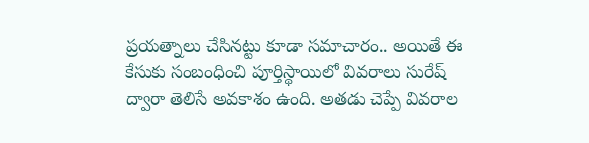ప్రయత్నాలు చేసినట్టు కూడా సమాచారం.. అయితే ఈ కేసుకు సంబంధించి పూర్తిస్థాయిలో వివరాలు సురేష్ ద్వారా తెలిసే అవకాశం ఉంది. అతడు చెప్పే వివరాల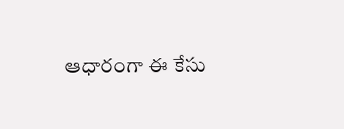ఆధారంగా ఈ కేసు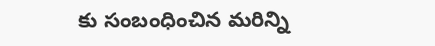కు సంబంధించిన మరిన్ని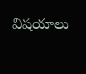విషయాలు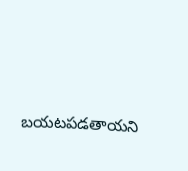బయటపడతాయని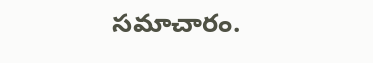సమాచారం.